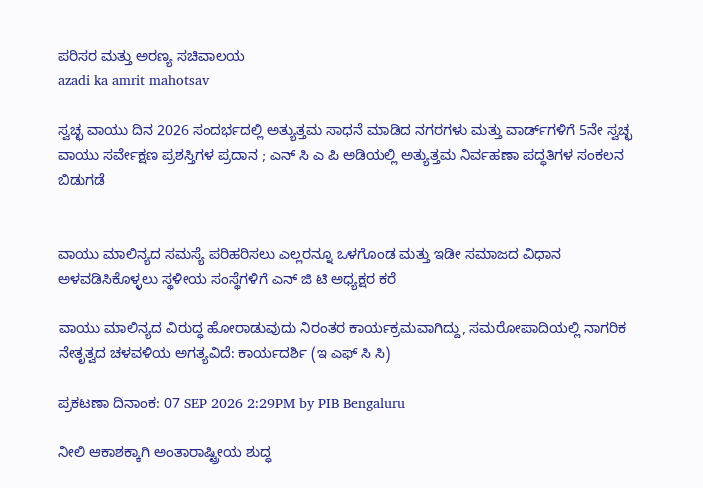ಪರಿಸರ ಮತ್ತು ಅರಣ್ಯ ಸಚಿವಾಲಯ
azadi ka amrit mahotsav

ಸ್ವಚ್ಛ ವಾಯು ದಿನ 2026 ಸಂದರ್ಭದಲ್ಲಿ ಅತ್ಯುತ್ತಮ ಸಾಧನೆ ಮಾಡಿದ ನಗರಗಳು ಮತ್ತು ವಾರ್ಡ್‌ಗಳಿಗೆ 5ನೇ ಸ್ವಚ್ಛ ವಾಯು ಸರ್ವೇಕ್ಷಣ ಪ್ರಶಸ್ತಿಗಳ ಪ್ರದಾನ ; ಎನ್ ಸಿ ಎ ಪಿ ಅಡಿಯಲ್ಲಿ ಅತ್ಯುತ್ತಮ ನಿರ್ವಹಣಾ ಪದ್ಧತಿಗಳ ಸಂಕಲನ ಬಿಡುಗಡೆ


ವಾಯು ಮಾಲಿನ್ಯದ ಸಮಸ್ಯೆ ಪರಿಹರಿಸಲು ಎಲ್ಲರನ್ನೂ ಒಳಗೊಂಡ ಮತ್ತು ಇಡೀ ಸಮಾಜದ ವಿಧಾನ ಅಳವಡಿಸಿಕೊಳ್ಳಲು ಸ್ಥಳೀಯ ಸಂಸ್ಥೆಗಳಿಗೆ ಎನ್ ಜಿ ಟಿ ಅಧ್ಯಕ್ಷರ ಕರೆ

ವಾಯು ಮಾಲಿನ್ಯದ ವಿರುದ್ಧ ಹೋರಾಡುವುದು ನಿರಂತರ ಕಾರ್ಯಕ್ರಮವಾಗಿದ್ದು, ಸಮರೋಪಾದಿಯಲ್ಲಿ ನಾಗರಿಕ ನೇತೃತ್ವದ ಚಳವಳಿಯ ಅಗತ್ಯವಿದೆ: ಕಾರ್ಯದರ್ಶಿ (ಇ ಎಫ್ ಸಿ ಸಿ)

ಪ್ರಕಟಣಾ ದಿನಾಂಕ: 07 SEP 2026 2:29PM by PIB Bengaluru

ನೀಲಿ ಆಕಾಶಕ್ಕಾಗಿ ಅಂತಾರಾಷ್ಟ್ರೀಯ ಶುದ್ಧ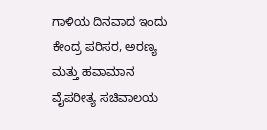ಗಾಳಿಯ ದಿನವಾದ ಇಂದು ಕೇಂದ್ರ ಪರಿಸರ, ಅರಣ್ಯ ಮತ್ತು ಹವಾಮಾನ ವೈಪರೀತ್ಯ ಸಚಿವಾಲಯ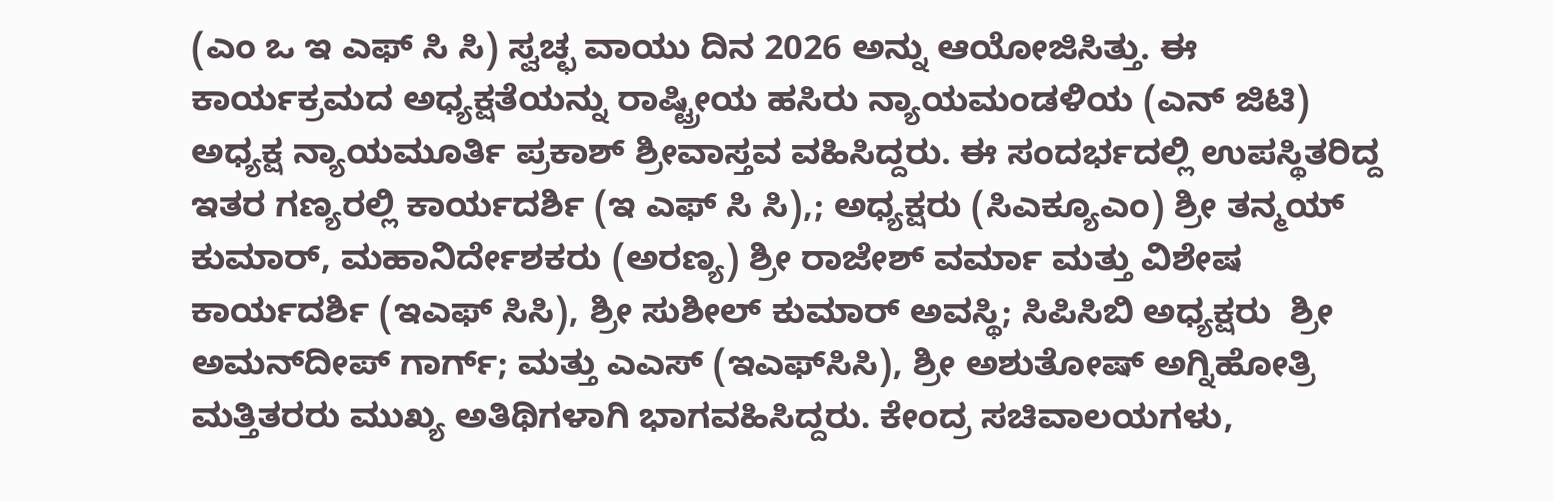(ಎಂ ಒ ಇ ಎಫ್ ಸಿ ಸಿ) ಸ್ವಚ್ಛ ವಾಯು ದಿನ 2026 ಅನ್ನು ಆಯೋಜಿಸಿತ್ತು. ಈ ಕಾರ್ಯಕ್ರಮದ ಅಧ್ಯಕ್ಷತೆಯನ್ನು ರಾಷ್ಟ್ರೀಯ ಹಸಿರು ನ್ಯಾಯಮಂಡಳಿಯ (ಎನ್ ಜಿಟಿ) ಅಧ್ಯಕ್ಷ ನ್ಯಾಯಮೂರ್ತಿ ಪ್ರಕಾಶ್ ಶ್ರೀವಾಸ್ತವ ವಹಿಸಿದ್ದರು. ಈ ಸಂದರ್ಭದಲ್ಲಿ ಉಪಸ್ಥಿತರಿದ್ದ ಇತರ ಗಣ್ಯರಲ್ಲಿ ಕಾರ್ಯದರ್ಶಿ (ಇ ಎಫ್ ಸಿ ಸಿ),; ಅಧ್ಯಕ್ಷರು (ಸಿಎಕ್ಯೂಎಂ) ಶ್ರೀ ತನ್ಮಯ್ ಕುಮಾರ್, ಮಹಾನಿರ್ದೇಶಕರು (ಅರಣ್ಯ) ಶ್ರೀ ರಾಜೇಶ್ ವರ್ಮಾ ಮತ್ತು ವಿಶೇಷ ಕಾರ್ಯದರ್ಶಿ (ಇಎಫ್ ಸಿಸಿ), ಶ್ರೀ ಸುಶೀಲ್ ಕುಮಾರ್ ಅವಸ್ಥಿ; ಸಿಪಿಸಿಬಿ ಅಧ್ಯಕ್ಷರು  ಶ್ರೀ ಅಮನ್‌ದೀಪ್ ಗಾರ್ಗ್; ಮತ್ತು ಎಎಸ್ (ಇಎಫ್‌ಸಿಸಿ), ಶ್ರೀ ಅಶುತೋಷ್ ಅಗ್ನಿಹೋತ್ರಿ ಮತ್ತಿತರರು ಮುಖ್ಯ ಅತಿಥಿಗಳಾಗಿ ಭಾಗವಹಿಸಿದ್ದರು. ಕೇಂದ್ರ ಸಚಿವಾಲಯಗಳು,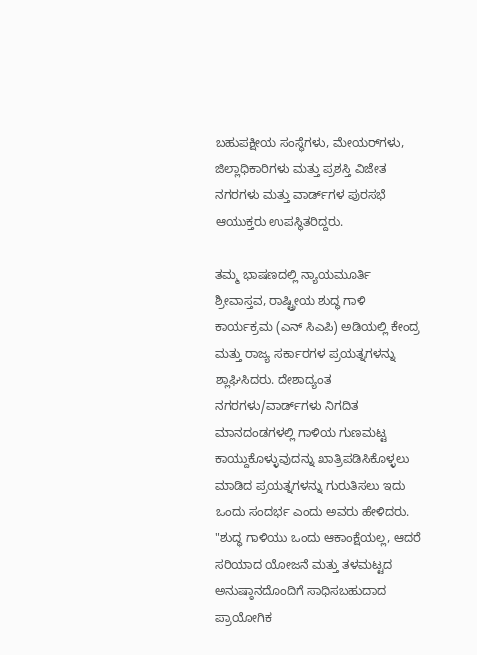ಬಹುಪಕ್ಷೀಯ ಸಂಸ್ಥೆಗಳು, ಮೇಯರ್‌ಗಳು, ಜಿಲ್ಲಾಧಿಕಾರಿಗಳು ಮತ್ತು ಪ್ರಶಸ್ತಿ ವಿಜೇತ ನಗರಗಳು ಮತ್ತು ವಾರ್ಡ್‌ಗಳ ಪುರಸಭೆ ಆಯುಕ್ತರು ಉಪಸ್ಥಿತರಿದ್ದರು.

ತಮ್ಮ ಭಾಷಣದಲ್ಲಿ ನ್ಯಾಯಮೂರ್ತಿ ಶ್ರೀವಾಸ್ತವ, ರಾಷ್ಟ್ರೀಯ ಶುದ್ಧ ಗಾಳಿ ಕಾರ್ಯಕ್ರಮ (ಎನ್ ಸಿಎಪಿ) ಅಡಿಯಲ್ಲಿ ಕೇಂದ್ರ ಮತ್ತು ರಾಜ್ಯ ಸರ್ಕಾರಗಳ ಪ್ರಯತ್ನಗಳನ್ನು ಶ್ಲಾಘಿಸಿದರು. ದೇಶಾದ್ಯಂತ ನಗರಗಳು/ವಾರ್ಡ್‌ಗಳು ನಿಗದಿತ ಮಾನದಂಡಗಳಲ್ಲಿ ಗಾಳಿಯ ಗುಣಮಟ್ಟ ಕಾಯ್ದುಕೊಳ್ಳುವುದನ್ನು ಖಾತ್ರಿಪಡಿಸಿಕೊಳ್ಳಲು ಮಾಡಿದ ಪ್ರಯತ್ನಗಳನ್ನು ಗುರುತಿಸಲು ಇದು ಒಂದು ಸಂದರ್ಭ ಎಂದು ಅವರು ಹೇಳಿದರು. "ಶುದ್ಧ ಗಾಳಿಯು ಒಂದು ಆಕಾಂಕ್ಷೆಯಲ್ಲ, ಆದರೆ ಸರಿಯಾದ ಯೋಜನೆ ಮತ್ತು ತಳಮಟ್ಟದ ಅನುಷ್ಠಾನದೊಂದಿಗೆ ಸಾಧಿಸಬಹುದಾದ ಪ್ರಾಯೋಗಿಕ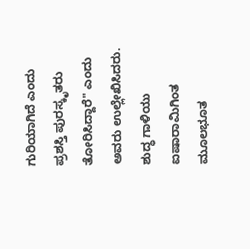ಗುರಿಯಾಗಿದೆ ಎಂದು ಪ್ರಶಸ್ತಿ ಪುರಸ್ಕೃತರು ತೋರಿಸಿದ್ದಾರೆ" ಎಂದು ಅವರು ಉಲ್ಲೇಖಿಸಿದರು. ಶುದ್ಧ ಗಾಳಿಯು ಐಷಾರಾಮಿಗಿಂತ ಮೂಲಭೂತ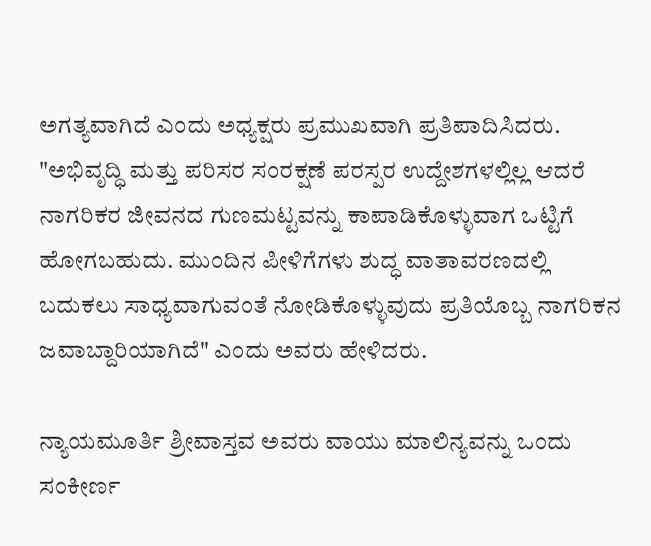ಅಗತ್ಯವಾಗಿದೆ ಎಂದು ಅಧ್ಯಕ್ಷರು ಪ್ರಮುಖವಾಗಿ ಪ್ರತಿಪಾದಿಸಿದರು. "ಅಭಿವೃದ್ಧಿ ಮತ್ತು ಪರಿಸರ ಸಂರಕ್ಷಣೆ ಪರಸ್ಪರ ಉದ್ದೇಶಗಳಲ್ಲಿಲ್ಲ ಆದರೆ ನಾಗರಿಕರ ಜೀವನದ ಗುಣಮಟ್ಟವನ್ನು ಕಾಪಾಡಿಕೊಳ್ಳುವಾಗ ಒಟ್ಟಿಗೆ ಹೋಗಬಹುದು. ಮುಂದಿನ ಪೀಳಿಗೆಗಳು ಶುದ್ಧ ವಾತಾವರಣದಲ್ಲಿ ಬದುಕಲು ಸಾಧ್ಯವಾಗುವಂತೆ ನೋಡಿಕೊಳ್ಳುವುದು ಪ್ರತಿಯೊಬ್ಬ ನಾಗರಿಕನ ಜವಾಬ್ದಾರಿಯಾಗಿದೆ" ಎಂದು ಅವರು ಹೇಳಿದರು.

ನ್ಯಾಯಮೂರ್ತಿ ಶ್ರೀವಾಸ್ತವ ಅವರು ವಾಯು ಮಾಲಿನ್ಯವನ್ನು ಒಂದು ಸಂಕೀರ್ಣ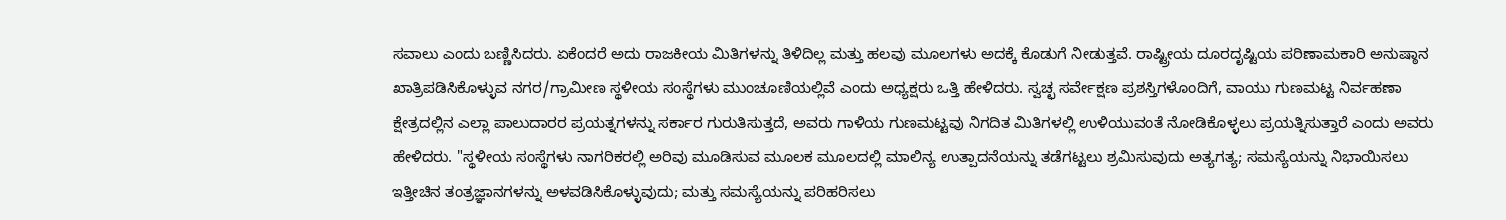ಸವಾಲು ಎಂದು ಬಣ್ಣಿಸಿದರು. ಏಕೆಂದರೆ ಅದು ರಾಜಕೀಯ ಮಿತಿಗಳನ್ನು ತಿಳಿದಿಲ್ಲ ಮತ್ತು ಹಲವು ಮೂಲಗಳು ಅದಕ್ಕೆ ಕೊಡುಗೆ ನೀಡುತ್ತವೆ. ರಾಷ್ಟ್ರೀಯ ದೂರದೃಷ್ಟಿಯ ಪರಿಣಾಮಕಾರಿ ಅನುಷ್ಠಾನ ಖಾತ್ರಿಪಡಿಸಿಕೊಳ್ಳುವ ನಗರ/ಗ್ರಾಮೀಣ ಸ್ಥಳೀಯ ಸಂಸ್ಥೆಗಳು ಮುಂಚೂಣಿಯಲ್ಲಿವೆ ಎಂದು ಅಧ್ಯಕ್ಷರು ಒತ್ತಿ ಹೇಳಿದರು. ಸ್ವಚ್ಛ ಸರ್ವೇಕ್ಷಣ ಪ್ರಶಸ್ತಿಗಳೊಂದಿಗೆ, ವಾಯು ಗುಣಮಟ್ಟ ನಿರ್ವಹಣಾ ಕ್ಷೇತ್ರದಲ್ಲಿನ ಎಲ್ಲಾ ಪಾಲುದಾರರ ಪ್ರಯತ್ನಗಳನ್ನು ಸರ್ಕಾರ ಗುರುತಿಸುತ್ತದೆ, ಅವರು ಗಾಳಿಯ ಗುಣಮಟ್ಟವು ನಿಗದಿತ ಮಿತಿಗಳಲ್ಲಿ ಉಳಿಯುವಂತೆ ನೋಡಿಕೊಳ್ಳಲು ಪ್ರಯತ್ನಿಸುತ್ತಾರೆ ಎಂದು ಅವರು ಹೇಳಿದರು. "ಸ್ಥಳೀಯ ಸಂಸ್ಥೆಗಳು ನಾಗರಿಕರಲ್ಲಿ ಅರಿವು ಮೂಡಿಸುವ ಮೂಲಕ ಮೂಲದಲ್ಲಿ ಮಾಲಿನ್ಯ ಉತ್ಪಾದನೆಯನ್ನು ತಡೆಗಟ್ಟಲು ಶ್ರಮಿಸುವುದು ಅತ್ಯಗತ್ಯ; ಸಮಸ್ಯೆಯನ್ನು ನಿಭಾಯಿಸಲು ಇತ್ತೀಚಿನ ತಂತ್ರಜ್ಞಾನಗಳನ್ನು ಅಳವಡಿಸಿಕೊಳ್ಳುವುದು; ಮತ್ತು ಸಮಸ್ಯೆಯನ್ನು ಪರಿಹರಿಸಲು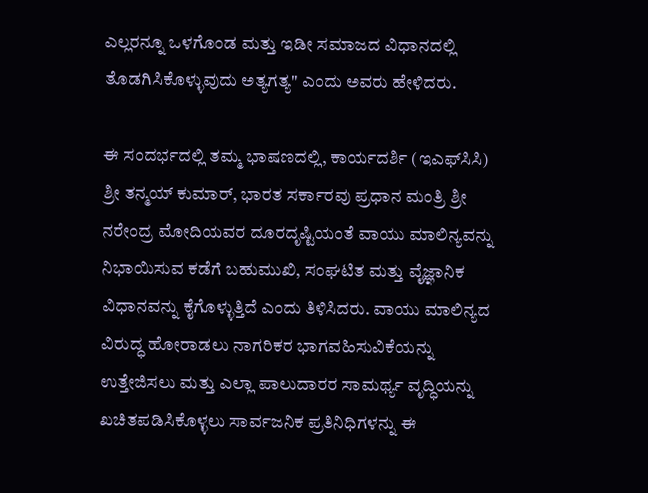ಎಲ್ಲರನ್ನೂ ಒಳಗೊಂಡ ಮತ್ತು ಇಡೀ ಸಮಾಜದ ವಿಧಾನದಲ್ಲಿ ತೊಡಗಿಸಿಕೊಳ್ಳುವುದು ಅತ್ಯಗತ್ಯ" ಎಂದು ಅವರು ಹೇಳಿದರು.

ಈ ಸಂದರ್ಭದಲ್ಲಿ ತಮ್ಮ ಭಾಷಣದಲ್ಲಿ, ಕಾರ್ಯದರ್ಶಿ (ಇಎಫ್‌ಸಿಸಿ) ಶ್ರೀ ತನ್ಮಯ್ ಕುಮಾರ್, ಭಾರತ ಸರ್ಕಾರವು ಪ್ರಧಾನ ಮಂತ್ರಿ ಶ್ರೀ ನರೇಂದ್ರ ಮೋದಿಯವರ ದೂರದೃಷ್ಟಿಯಂತೆ ವಾಯು ಮಾಲಿನ್ಯವನ್ನು ನಿಭಾಯಿಸುವ ಕಡೆಗೆ ಬಹುಮುಖಿ, ಸಂಘಟಿತ ಮತ್ತು ವೈಜ್ಞಾನಿಕ ವಿಧಾನವನ್ನು ಕೈಗೊಳ್ಳುತ್ತಿದೆ ಎಂದು ತಿಳಿಸಿದರು. ವಾಯು ಮಾಲಿನ್ಯದ ವಿರುದ್ಧ ಹೋರಾಡಲು ನಾಗರಿಕರ ಭಾಗವಹಿಸುವಿಕೆಯನ್ನು ಉತ್ತೇಜಿಸಲು ಮತ್ತು ಎಲ್ಲಾ ಪಾಲುದಾರರ ಸಾಮರ್ಥ್ಯ ವೃದ್ಧಿಯನ್ನು ಖಚಿತಪಡಿಸಿಕೊಳ್ಳಲು ಸಾರ್ವಜನಿಕ ಪ್ರತಿನಿಧಿಗಳನ್ನು ಈ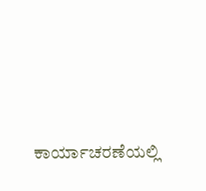ಕಾರ್ಯಾಚರಣೆಯಲ್ಲಿ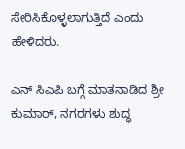ಸೇರಿಸಿಕೊಳ್ಳಲಾಗುತ್ತಿದೆ ಎಂದು ಹೇಳಿದರು.

ಎನ್ ಸಿಎಪಿ ಬಗ್ಗೆ ಮಾತನಾಡಿದ ಶ್ರೀ ಕುಮಾರ್, ನಗರಗಳು ಶುದ್ಧ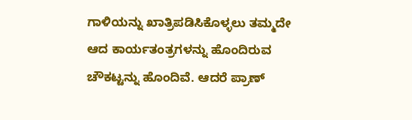ಗಾಳಿಯನ್ನು ಖಾತ್ರಿಪಡಿಸಿಕೊಳ್ಳಲು ತಮ್ಮದೇ ಆದ ಕಾರ್ಯತಂತ್ರಗಳನ್ನು ಹೊಂದಿರುವ ಚೌಕಟ್ಟನ್ನು ಹೊಂದಿವೆ. ಆದರೆ ಪ್ರಾಣ್‌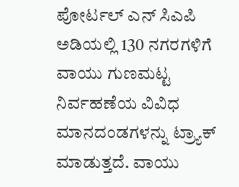ಪೋರ್ಟಲ್ ಎನ್ ಸಿಎಪಿ ಅಡಿಯಲ್ಲಿ 130 ನಗರಗಳಿಗೆ ವಾಯು ಗುಣಮಟ್ಟ ನಿರ್ವಹಣೆಯ ವಿವಿಧ ಮಾನದಂಡಗಳನ್ನು ಟ್ರ್ಯಾಕ್ ಮಾಡುತ್ತದೆ. ವಾಯು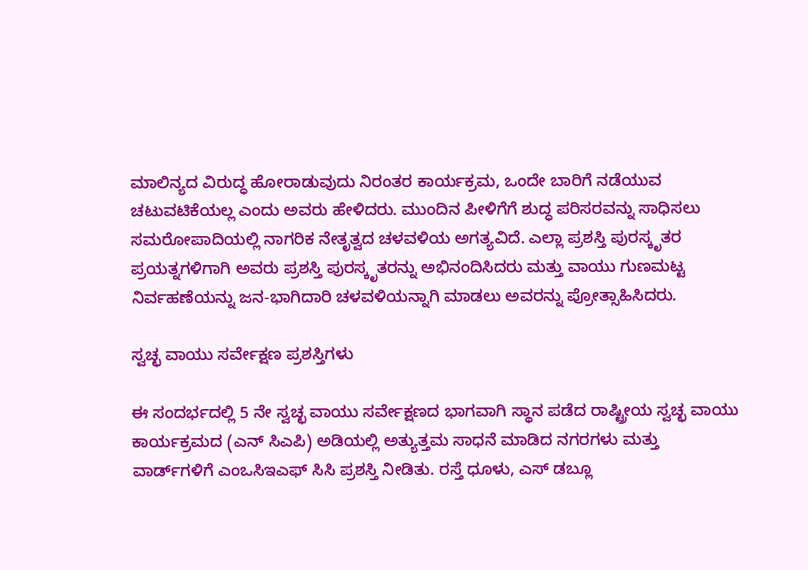ಮಾಲಿನ್ಯದ ವಿರುದ್ಧ ಹೋರಾಡುವುದು ನಿರಂತರ ಕಾರ್ಯಕ್ರಮ, ಒಂದೇ ಬಾರಿಗೆ ನಡೆಯುವ ಚಟುವಟಿಕೆಯಲ್ಲ ಎಂದು ಅವರು ಹೇಳಿದರು. ಮುಂದಿನ ಪೀಳಿಗೆಗೆ ಶುದ್ಧ ಪರಿಸರವನ್ನು ಸಾಧಿಸಲು ಸಮರೋಪಾದಿಯಲ್ಲಿ ನಾಗರಿಕ ನೇತೃತ್ವದ ಚಳವಳಿಯ ಅಗತ್ಯವಿದೆ. ಎಲ್ಲಾ ಪ್ರಶಸ್ತಿ ಪುರಸ್ಕೃತರ ಪ್ರಯತ್ನಗಳಿಗಾಗಿ ಅವರು ಪ್ರಶಸ್ತಿ ಪುರಸ್ಕೃತರನ್ನು ಅಭಿನಂದಿಸಿದರು ಮತ್ತು ವಾಯು ಗುಣಮಟ್ಟ ನಿರ್ವಹಣೆಯನ್ನು ಜನ-ಭಾಗಿದಾರಿ ಚಳವಳಿಯನ್ನಾಗಿ ಮಾಡಲು ಅವರನ್ನು ಪ್ರೋತ್ಸಾಹಿಸಿದರು.

ಸ್ವಚ್ಛ ವಾಯು ಸರ್ವೇಕ್ಷಣ ಪ್ರಶಸ್ತಿಗಳು

ಈ ಸಂದರ್ಭದಲ್ಲಿ 5 ನೇ ಸ್ವಚ್ಛ ವಾಯು ಸರ್ವೇಕ್ಷಣದ ಭಾಗವಾಗಿ ಸ್ಥಾನ ಪಡೆದ ರಾಷ್ಟ್ರೀಯ ಸ್ವಚ್ಛ ವಾಯು ಕಾರ್ಯಕ್ರಮದ (ಎನ್ ಸಿಎಪಿ) ಅಡಿಯಲ್ಲಿ ಅತ್ಯುತ್ತಮ ಸಾಧನೆ ಮಾಡಿದ ನಗರಗಳು ಮತ್ತು ವಾರ್ಡ್‌ಗಳಿಗೆ ಎಂಒಸಿಇಎಫ್ ಸಿಸಿ ಪ್ರಶಸ್ತಿ ನೀಡಿತು. ರಸ್ತೆ ಧೂಳು, ಎಸ್‌ ಡಬ್ಲೂ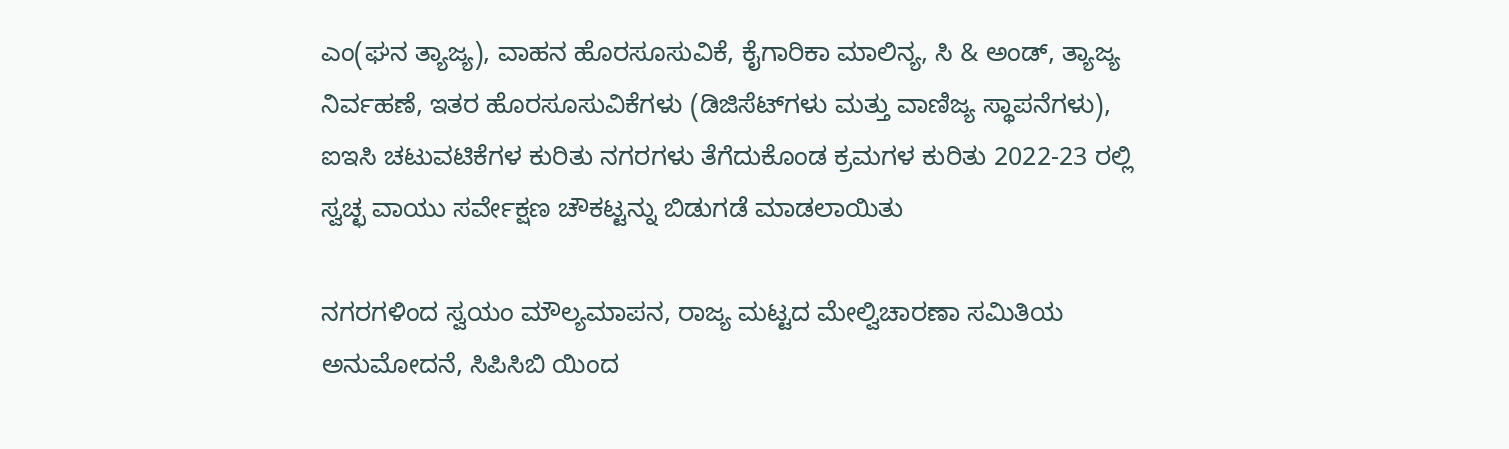ಎಂ(ಘನ ತ್ಯಾಜ್ಯ), ವಾಹನ ಹೊರಸೂಸುವಿಕೆ, ಕೈಗಾರಿಕಾ ಮಾಲಿನ್ಯ, ಸಿ & ಅಂಡ್, ತ್ಯಾಜ್ಯ ನಿರ್ವಹಣೆ, ಇತರ ಹೊರಸೂಸುವಿಕೆಗಳು (ಡಿಜಿಸೆಟ್‌ಗಳು ಮತ್ತು ವಾಣಿಜ್ಯ ಸ್ಥಾಪನೆಗಳು), ಐಇಸಿ ಚಟುವಟಿಕೆಗಳ ಕುರಿತು ನಗರಗಳು ತೆಗೆದುಕೊಂಡ ಕ್ರಮಗಳ ಕುರಿತು 2022-23 ರಲ್ಲಿ ಸ್ವಚ್ಛ ವಾಯು ಸರ್ವೇಕ್ಷಣ ಚೌಕಟ್ಟನ್ನು ಬಿಡುಗಡೆ ಮಾಡಲಾಯಿತು

ನಗರಗಳಿಂದ ಸ್ವಯಂ ಮೌಲ್ಯಮಾಪನ, ರಾಜ್ಯ ಮಟ್ಟದ ಮೇಲ್ವಿಚಾರಣಾ ಸಮಿತಿಯ ಅನುಮೋದನೆ, ಸಿಪಿಸಿಬಿ ಯಿಂದ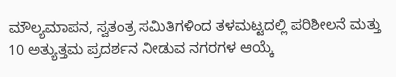ಮೌಲ್ಯಮಾಪನ, ಸ್ವತಂತ್ರ ಸಮಿತಿಗಳಿಂದ ತಳಮಟ್ಟದಲ್ಲಿ ಪರಿಶೀಲನೆ ಮತ್ತು 10 ಅತ್ಯುತ್ತಮ ಪ್ರದರ್ಶನ ನೀಡುವ ನಗರಗಳ ಆಯ್ಕೆ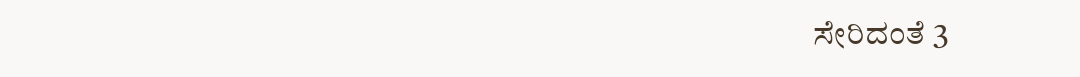ಸೇರಿದಂತೆ 3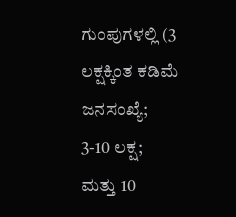ಗುಂಪುಗಳಲ್ಲಿ (3 ಲಕ್ಷಕ್ಕಿಂತ ಕಡಿಮೆ ಜನಸಂಖ್ಯೆ; 3-10 ಲಕ್ಷ; ಮತ್ತು 10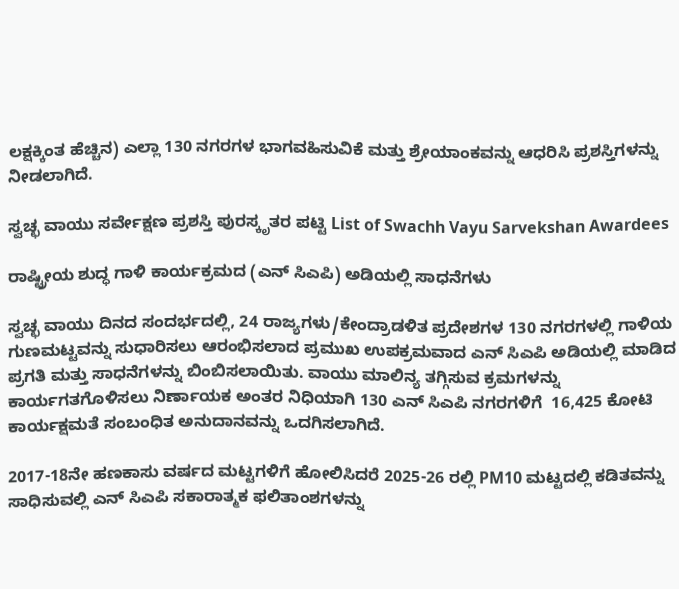ಲಕ್ಷಕ್ಕಿಂತ ಹೆಚ್ಚಿನ) ಎಲ್ಲಾ 130 ನಗರಗಳ ಭಾಗವಹಿಸುವಿಕೆ ಮತ್ತು ಶ್ರೇಯಾಂಕವನ್ನು ಆಧರಿಸಿ ಪ್ರಶಸ್ತಿಗಳನ್ನು ನೀಡಲಾಗಿದೆ.

ಸ್ವಚ್ಛ ವಾಯು ಸರ್ವೇಕ್ಷಣ ಪ್ರಶಸ್ತಿ ಪುರಸ್ಕೃತರ ಪಟ್ಟಿ List of Swachh Vayu Sarvekshan Awardees

ರಾಷ್ಟ್ರೀಯ ಶುದ್ಧ ಗಾಳಿ ಕಾರ್ಯಕ್ರಮದ (ಎನ್ ಸಿಎಪಿ) ಅಡಿಯಲ್ಲಿ ಸಾಧನೆಗಳು

ಸ್ವಚ್ಛ ವಾಯು ದಿನದ ಸಂದರ್ಭದಲ್ಲಿ, 24 ರಾಜ್ಯಗಳು/ಕೇಂದ್ರಾಡಳಿತ ಪ್ರದೇಶಗಳ 130 ನಗರಗಳಲ್ಲಿ ಗಾಳಿಯ ಗುಣಮಟ್ಟವನ್ನು ಸುಧಾರಿಸಲು ಆರಂಭಿಸಲಾದ ಪ್ರಮುಖ ಉಪಕ್ರಮವಾದ ಎನ್ ಸಿಎಪಿ ಅಡಿಯಲ್ಲಿ ಮಾಡಿದ ಪ್ರಗತಿ ಮತ್ತು ಸಾಧನೆಗಳನ್ನು ಬಿಂಬಿಸಲಾಯಿತು. ವಾಯು ಮಾಲಿನ್ಯ ತಗ್ಗಿಸುವ ಕ್ರಮಗಳನ್ನು ಕಾರ್ಯಗತಗೊಳಿಸಲು ನಿರ್ಣಾಯಕ ಅಂತರ ನಿಧಿಯಾಗಿ 130 ಎನ್ ಸಿಎಪಿ ನಗರಗಳಿಗೆ  16,425 ಕೋಟಿ ಕಾರ್ಯಕ್ಷಮತೆ ಸಂಬಂಧಿತ ಅನುದಾನವನ್ನು ಒದಗಿಸಲಾಗಿದೆ.

2017-18ನೇ ಹಣಕಾಸು ವರ್ಷದ ಮಟ್ಟಗಳಿಗೆ ಹೋಲಿಸಿದರೆ 2025-26 ರಲ್ಲಿ PM10 ಮಟ್ಟದಲ್ಲಿ ಕಡಿತವನ್ನು ಸಾಧಿಸುವಲ್ಲಿ ಎನ್ ಸಿಎಪಿ ಸಕಾರಾತ್ಮಕ ಫಲಿತಾಂಶಗಳನ್ನು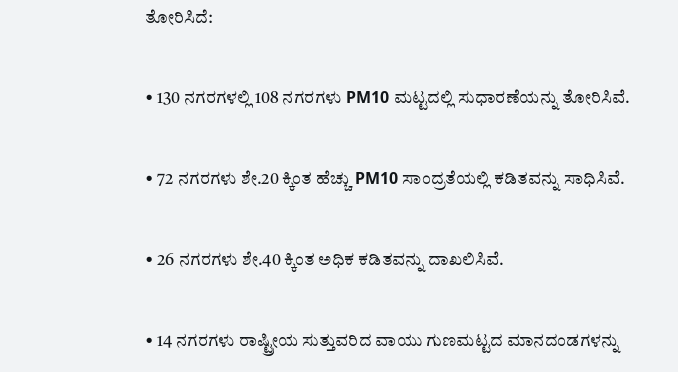ತೋರಿಸಿದೆ:

• 130 ನಗರಗಳಲ್ಲಿ 108 ನಗರಗಳು PM10 ಮಟ್ಟದಲ್ಲಿ ಸುಧಾರಣೆಯನ್ನು ತೋರಿಸಿವೆ.

• 72 ನಗರಗಳು ಶೇ.20 ಕ್ಕಿಂತ ಹೆಚ್ಚು PM10 ಸಾಂದ್ರತೆಯಲ್ಲಿ ಕಡಿತವನ್ನು ಸಾಧಿಸಿವೆ.

• 26 ನಗರಗಳು ಶೇ.40 ಕ್ಕಿಂತ ಅಧಿಕ ಕಡಿತವನ್ನು ದಾಖಲಿಸಿವೆ.

• 14 ನಗರಗಳು ರಾಷ್ಟ್ರೀಯ ಸುತ್ತುವರಿದ ವಾಯು ಗುಣಮಟ್ಟದ ಮಾನದಂಡಗಳನ್ನು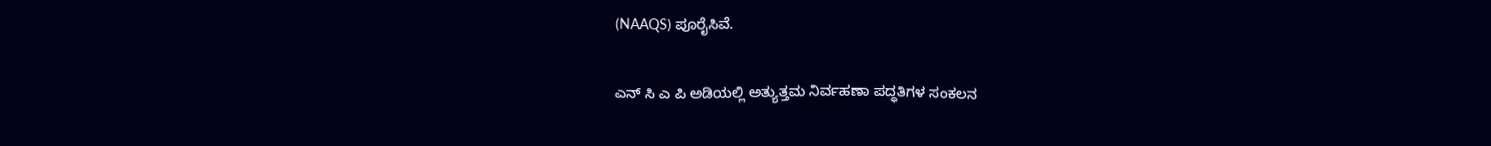(NAAQS) ಪೂರೈಸಿವೆ.

ಎನ್ ಸಿ ಎ ಪಿ ಅಡಿಯಲ್ಲಿ ಅತ್ಯುತ್ತಮ ನಿರ್ವಹಣಾ ಪದ್ಧತಿಗಳ ಸಂಕಲನ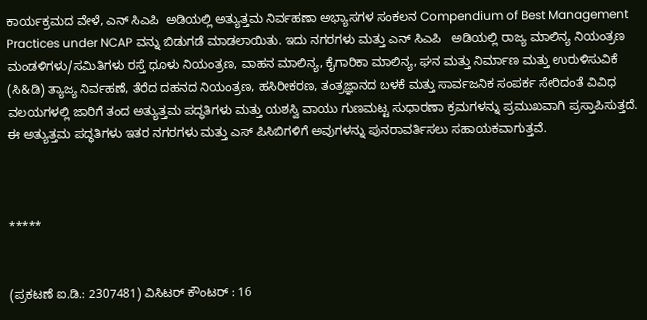ಕಾರ್ಯಕ್ರಮದ ವೇಳೆ, ಎನ್ ಸಿಎಪಿ  ಅಡಿಯಲ್ಲಿ ಅತ್ಯುತ್ತಮ ನಿರ್ವಹಣಾ ಅಭ್ಯಾಸಗಳ ಸಂಕಲನ Compendium of Best Management Practices under NCAP ವನ್ನು ಬಿಡುಗಡೆ ಮಾಡಲಾಯಿತು. ಇದು ನಗರಗಳು ಮತ್ತು ಎನ್ ಸಿಎಪಿ   ಅಡಿಯಲ್ಲಿ ರಾಜ್ಯ ಮಾಲಿನ್ಯ ನಿಯಂತ್ರಣ ಮಂಡಳಿಗಳು/ಸಮಿತಿಗಳು ರಸ್ತೆ ಧೂಳು ನಿಯಂತ್ರಣ, ವಾಹನ ಮಾಲಿನ್ಯ, ಕೈಗಾರಿಕಾ ಮಾಲಿನ್ಯ, ಘನ ಮತ್ತು ನಿರ್ಮಾಣ ಮತ್ತು ಉರುಳಿಸುವಿಕೆ (ಸಿ&ಡಿ) ತ್ಯಾಜ್ಯ ನಿರ್ವಹಣೆ, ತೆರೆದ ದಹನದ ನಿಯಂತ್ರಣ, ಹಸಿರೀಕರಣ, ತಂತ್ರಜ್ಞಾನದ ಬಳಕೆ ಮತ್ತು ಸಾರ್ವಜನಿಕ ಸಂಪರ್ಕ ಸೇರಿದಂತೆ ವಿವಿಧ ವಲಯಗಳಲ್ಲಿ ಜಾರಿಗೆ ತಂದ ಅತ್ಯುತ್ತಮ ಪದ್ಧತಿಗಳು ಮತ್ತು ಯಶಸ್ವಿ ವಾಯು ಗುಣಮಟ್ಟ ಸುಧಾರಣಾ ಕ್ರಮಗಳನ್ನು ಪ್ರಮುಖವಾಗಿ ಪ್ರಸ್ತಾಪಿಸುತ್ತದೆ. ಈ ಅತ್ಯುತ್ತಮ ಪದ್ಧತಿಗಳು ಇತರ ನಗರಗಳು ಮತ್ತು ಎಸ್ ಪಿಸಿಬಿಗಳಿಗೆ ಅವುಗಳನ್ನು ಪುನರಾವರ್ತಿಸಲು ಸಹಾಯಕವಾಗುತ್ತವೆ.



*****


(ಪ್ರಕಟಣೆ ಐ.ಡಿ.: 2307481) ವಿಸಿಟರ್ ಕೌಂಟರ್ : 16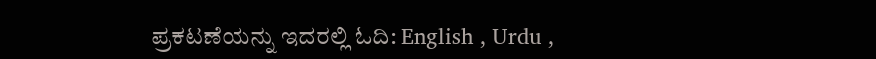ಪ್ರಕಟಣೆಯನ್ನು ಇದರಲ್ಲಿ ಓದಿ: English , Urdu ,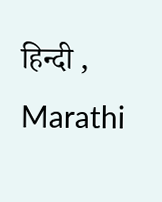हिन्दी , Marathi